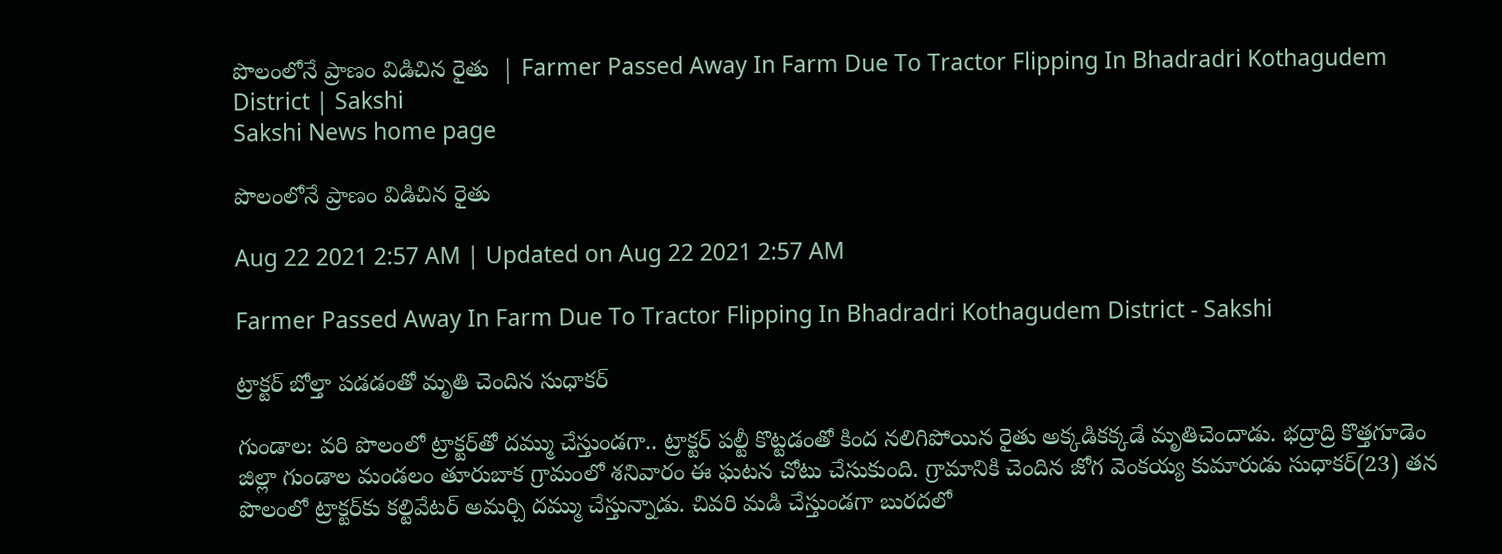పొలంలోనే ప్రాణం విడిచిన రైతు  | Farmer Passed Away In Farm Due To Tractor Flipping In Bhadradri Kothagudem District | Sakshi
Sakshi News home page

పొలంలోనే ప్రాణం విడిచిన రైతు

Aug 22 2021 2:57 AM | Updated on Aug 22 2021 2:57 AM

Farmer Passed Away In Farm Due To Tractor Flipping In Bhadradri Kothagudem District - Sakshi

ట్రాక్టర్‌ బోల్తా పడడంతో మృతి చెందిన సుధాకర్‌

గుండాల: వరి పొలంలో ట్రాక్టర్‌తో దమ్ము చేస్తుండగా.. ట్రాక్టర్‌ పల్టీ కొట్టడంతో కింద నలిగిపోయిన రైతు అక్కడికక్కడే మృతిచెందాడు. భద్రాద్రి కొత్తగూడెం జిల్లా గుండాల మండలం తూరుబాక గ్రామంలో శనివారం ఈ ఘటన చోటు చేసుకుంది. గ్రామానికి చెందిన జోగ వెంకయ్య కుమారుడు సుధాకర్‌(23) తన పొలంలో ట్రాక్టర్‌కు కల్టివేటర్‌ అమర్చి దమ్ము చేస్తున్నాడు. చివరి మడి చేస్తుండగా బురదలో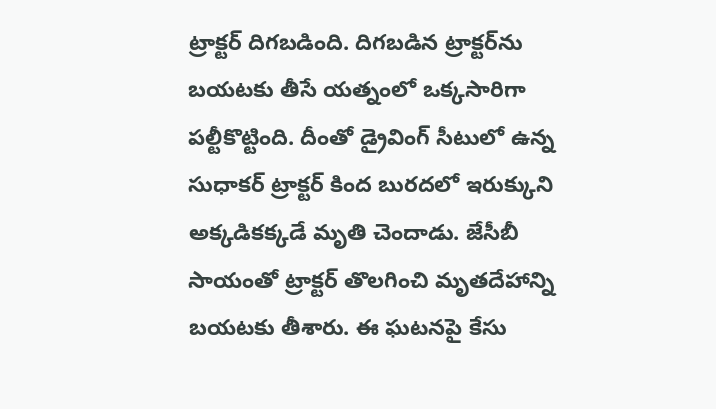ట్రాక్టర్‌ దిగబడింది. దిగబడిన ట్రాక్టర్‌ను బయటకు తీసే యత్నంలో ఒక్కసారిగా పల్టీకొట్టింది. దీంతో డ్రైవింగ్‌ సీటులో ఉన్న సుధాకర్‌ ట్రాక్టర్‌ కింద బురదలో ఇరుక్కుని అక్కడికక్కడే మృతి చెందాడు. జేసీబీ సాయంతో ట్రాక్టర్‌ తొలగించి మృతదేహాన్ని బయటకు తీశారు. ఈ ఘటనపై కేసు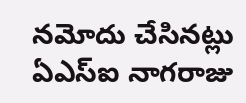నమోదు చేసినట్లు ఏఎస్‌ఐ నాగరాజు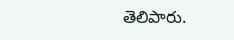తెలిపారు.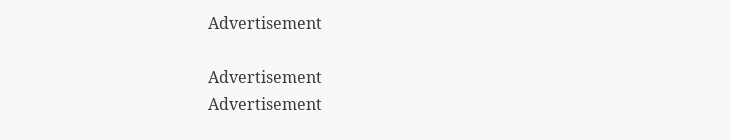Advertisement

Advertisement
Advertisement